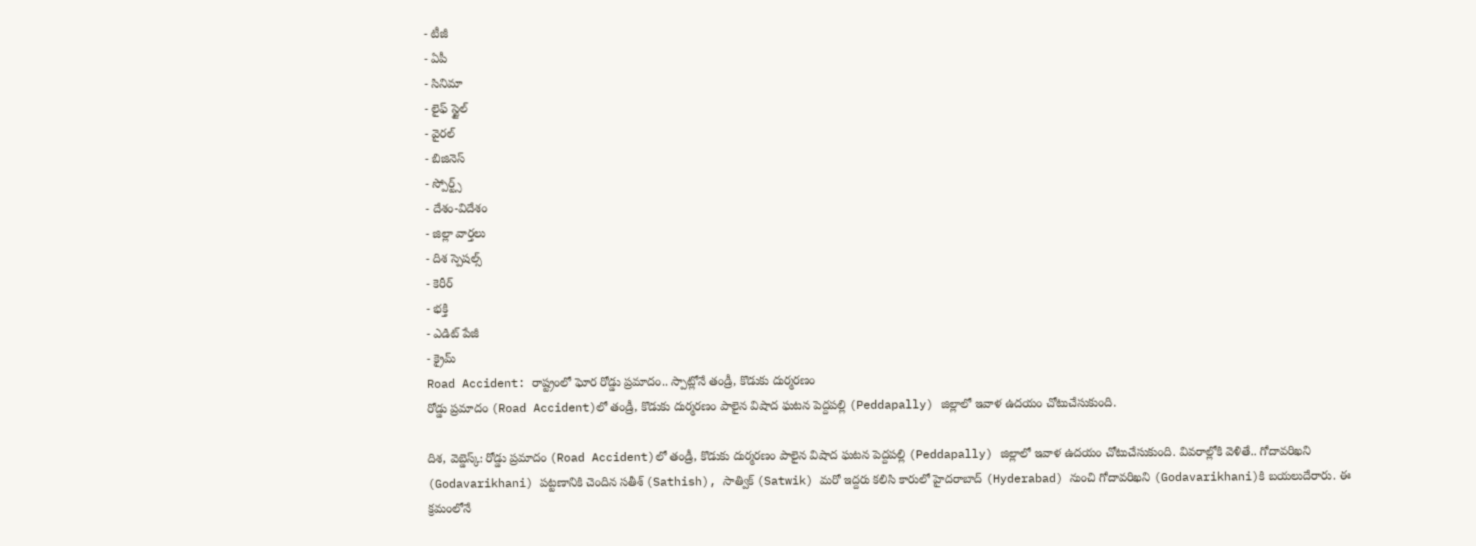- టీజీ
- ఏపీ
- సినిమా
- లైఫ్ స్టైల్
- వైరల్
- బిజినెస్
- స్పోర్ట్స్
- దేశం-విదేశం
- జిల్లా వార్తలు
- దిశ స్పెషల్స్
- కెరీర్
- భక్తి
- ఎడిట్ పేజీ
- క్రైమ్
Road Accident: రాష్ట్రంలో ఘోర రోడ్డు ప్రమాదం.. స్పాట్లోనే తండ్రీ, కొడుకు దుర్మరణం
రోడ్డు ప్రమాదం (Road Accident)లో తండ్రీ, కొడుకు దుర్మరణం పాలైన విషాద ఘటన పెద్దపల్లి (Peddapally) జిల్లాలో ఇవాళ ఉదయం చోటుచేసుకుంది.

దిశ, వెబ్డెస్క్: రోడ్డు ప్రమాదం (Road Accident)లో తండ్రీ, కొడుకు దుర్మరణం పాలైన విషాద ఘటన పెద్దపల్లి (Peddapally) జిల్లాలో ఇవాళ ఉదయం చోటుచేసుకుంది. వివరాల్లోకి వెళితే.. గోదావరిఖని (Godavarikhani) పట్టణానికి చెందిన సతీశ్ (Sathish), సాత్విక్ (Satwik) మరో ఇద్దరు కలిసి కారులో హైదరాబాద్ (Hyderabad) నుంచి గోదావరిఖని (Godavarikhani)కి బయలుదేరారు. ఈ క్రమంలోనే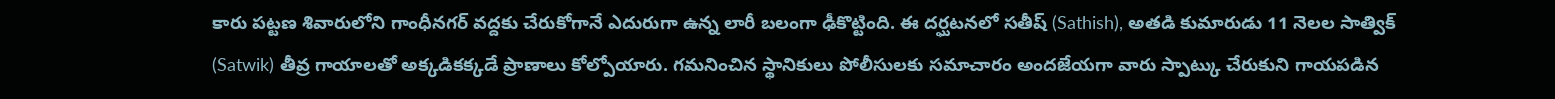కారు పట్టణ శివారులోని గాంధీనగర్ వద్దకు చేరుకోగానే ఎదురుగా ఉన్న లారీ బలంగా ఢీకొట్టింది. ఈ దర్ఘటనలో సతీష్ (Sathish), అతడి కుమారుడు 11 నెలల సాత్విక్ (Satwik) తీవ్ర గాయాలతో అక్కడికక్కడే ప్రాణాలు కోల్పోయారు. గమనించిన స్థానికులు పోలీసులకు సమాచారం అందజేయగా వారు స్పాట్కు చేరుకుని గాయపడిన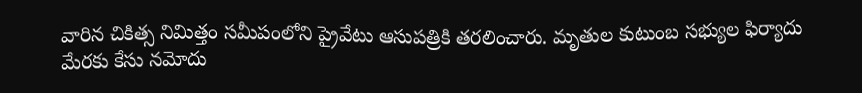వారిన చికిత్స నిమిత్తం సమీపంలోని ప్రైవేటు ఆసుపత్రికి తరలించారు. మృతుల కుటుంబ సభ్యుల ఫిర్యాదు మేరకు కేసు నమోదు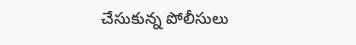చేసుకున్న పోలీసులు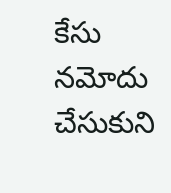కేసు నమోదు చేసుకుని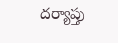దర్యాప్తు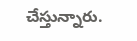చేస్తున్నారు.